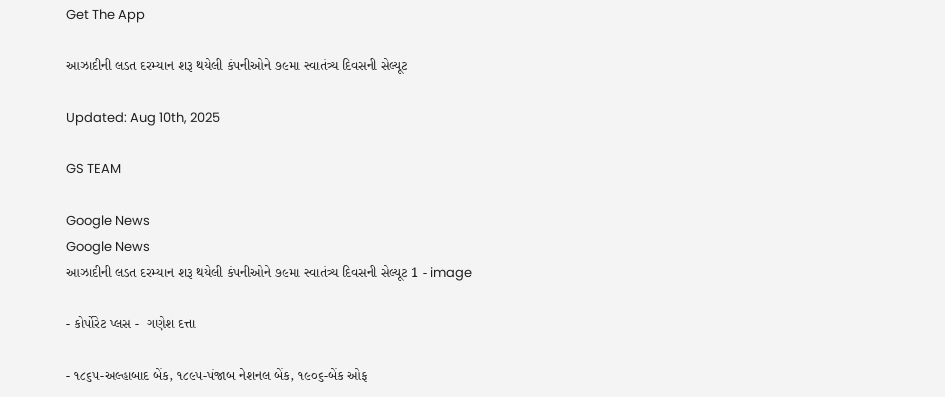Get The App

આઝાદીની લડત દરમ્યાન શરૂ થયેલી કંપનીઓને ૭૯મા સ્વાતંત્ર્ય દિવસની સેલ્યૂટ

Updated: Aug 10th, 2025

GS TEAM

Google News
Google News
આઝાદીની લડત દરમ્યાન શરૂ થયેલી કંપનીઓને ૭૯મા સ્વાતંત્ર્ય દિવસની સેલ્યૂટ 1 - image

- કોર્પોરેટ પ્લસ -  ગણેશ દત્તા

- ૧૮૬૫-અલ્હાબાદ બેંક, ૧૮૯૫-પંજાબ નેશનલ બેંક, ૧૯૦૬-બેંક ઓફ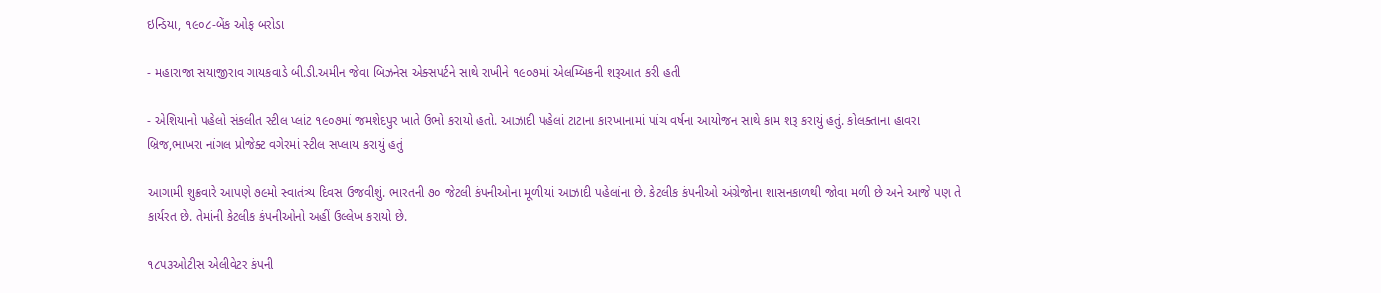ઇન્ડિયા, ૧૯૦૮-બેંક ઓફ બરોડા

- મહારાજા સયાજીરાવ ગાયકવાડે બી.ડી.અમીન જેવા બિઝનેસ એક્સપર્ટને સાથે રાખીને ૧૯૦૭માં એલમ્બિકની શરૂઆત કરી હતી

- એશિયાનો પહેલો સંકલીત સ્ટીલ પ્લાંટ ૧૯૦૭માં જમશેદપુર ખાતે ઉભો કરાયો હતો. આઝાદી પહેલાં ટાટાના કારખાનામાં પાંચ વર્ષના આયોજન સાથે કામ શરૂ કરાયું હતું. કોલક્તાના હાવરા બ્રિજ,ભાખરા નાંગલ પ્રોજેક્ટ વગેરમાં સ્ટીલ સપ્લાય કરાયું હતું

આગામી શુક્રવારે આપણે ૭૯મો સ્વાતંત્ર્ય દિવસ ઉજવીશું. ભારતની ૭૦ જેટલી કંપનીઓના મૂળીયાં આઝાદી પહેલાંના છે. કેટલીક કંપનીઓ અંગ્રેજોના શાસનકાળથી જોવા મળી છે અને આજે પણ તે કાર્યરત છે. તેમાંની કેટલીક કંપનીઓનો અહીં ઉલ્લેખ કરાયો છે.

૧૮૫૩ઓટીસ એલીવેટર કંપની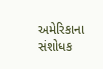અમેરિકાના સંશોધક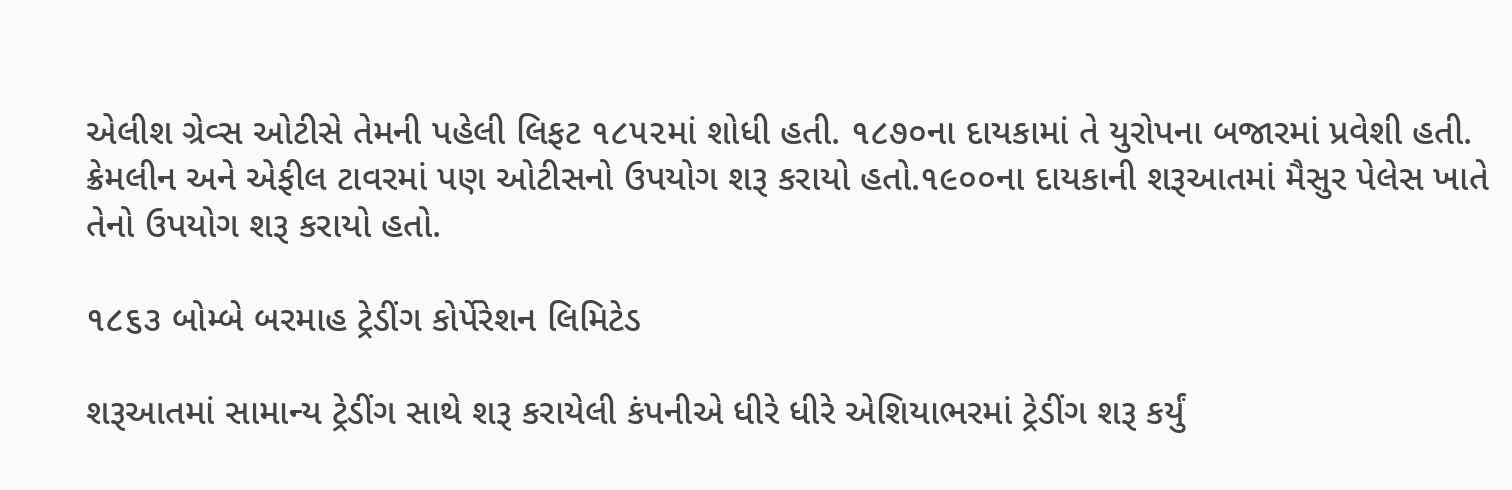એલીશ ગ્રેવ્સ ઓટીસે તેમની પહેલી લિફટ ૧૮૫૨માં શોધી હતી. ૧૮૭૦ના દાયકામાં તે યુરોપના બજારમાં પ્રવેશી હતી. ક્રેમલીન અને એફીલ ટાવરમાં પણ ઓટીસનો ઉપયોગ શરૂ કરાયો હતો.૧૯૦૦ના દાયકાની શરૂઆતમાં મૈસુર પેલેસ ખાતે તેનો ઉપયોગ શરૂ કરાયો હતો.

૧૮૬૩ બોમ્બે બરમાહ ટ્રેડીંગ કોર્પેરેશન લિમિટેડ

શરૂઆતમાં સામાન્ય ટ્રેડીંગ સાથે શરૂ કરાયેલી કંપનીએ ધીરે ધીરે એશિયાભરમાં ટ્રેડીંગ શરૂ કર્યું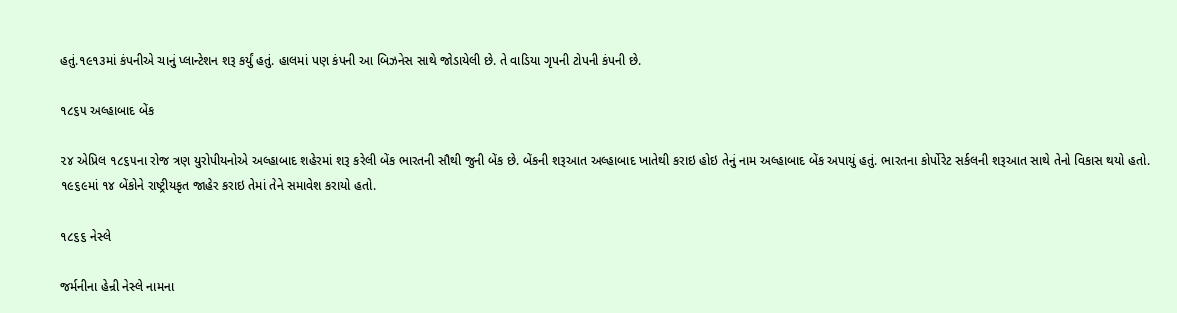હતું.૧૯૧૩માં કંપનીએ ચાનું પ્લાન્ટેશન શરૂ કર્યું હતું. હાલમાં પણ કંપની આ બિઝનેસ સાથે જોડાયેલી છે. તે વાડિયા ગૃપની ટોપની કંપની છે.

૧૮૬૫ અલ્હાબાદ બેંક

૨૪ એપ્રિલ ૧૮૬૫ના રોજ ત્રણ યુરોપીયનોએ અલ્હાબાદ શહેરમાં શરૂ કરેલી બેંક ભારતની સૌથી જુની બેંક છે. બેંકની શરૂઆત અલ્હાબાદ ખાતેથી કરાઇ હોઇ તેનું નામ અલ્હાબાદ બેંક અપાયું હતું. ભારતના કોર્પોરેટ સર્કલની શરૂઆત સાથે તેનો વિકાસ થયો હતો. ૧૯૬૯માં ૧૪ બેંકોને રાષ્ટ્રીયકૃત જાહેર કરાઇ તેમાં તેને સમાવેશ કરાયો હતો.

૧૮૬૬ નેસ્લે

જર્મનીના હેન્રી નેસ્લે નામના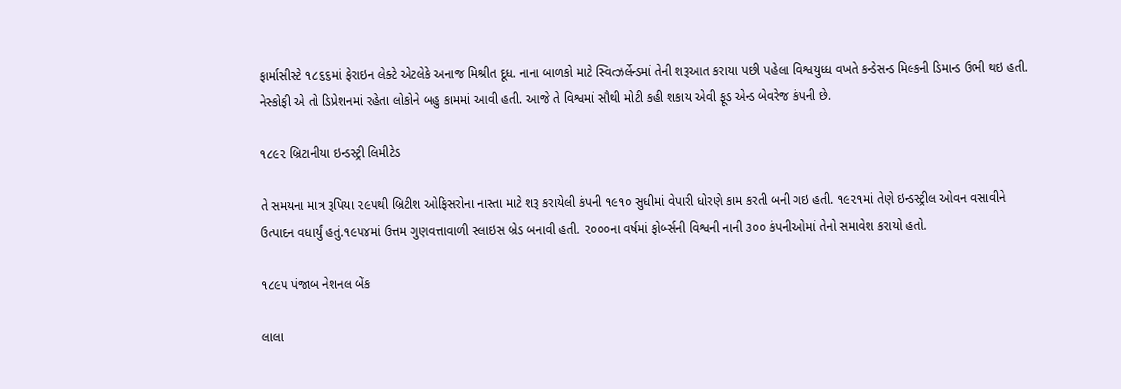ફાર્માસીસ્ટે ૧૮૬૬માં ફેરાઇન લેક્ટે એટલેકે અનાજ મિશ્રીત દૂધ. નાના બાળકો માટે સ્વિત્ઝર્લેન્ડમાં તેની શરૂઆત કરાયા પછી પહેલા વિશ્વયુધ્ધ વખતે કન્ડેસન્ડ મિલ્કની ડિમાન્ડ ઉભી થઇ હતી. નેસ્કોફી એ તો ડિપ્રેશનમાં રહેતા લોકોને બહુ કામમાં આવી હતી. આજે તે વિશ્વમાં સૌથી મોટી કહી શકાય એવી ફૂડ એન્ડ બેવરેજ કંપની છે.

૧૮૯૨ બ્રિટાનીયા ઇન્ડસ્ટ્રી લિમીટેડ

તે સમયના માત્ર રૂપિયા ૨૯૫થી બ્રિટીશ ઓફિસરોના નાસ્તા માટે શરૂ કરાયેલી કંપની ૧૯૧૦ સુધીમાં વેપારી ધોરણે કામ કરતી બની ગઇ હતી. ૧૯૨૧માં તેણે ઇન્ડસ્ટ્રીલ ઓવન વસાવીને ઉત્પાદન વધાર્યું હતું.૧૯૫૪માં ઉત્તમ ગુણવત્તાવાળી સ્લાઇસ બ્રેડ બનાવી હતી. ૨૦૦૦ના વર્ષમાં ફોર્બ્સની વિશ્વની નાની ૩૦૦ કંપનીઓમાં તેનો સમાવેશ કરાયો હતો.

૧૮૯૫ પંજાબ નેશનલ બેંક

લાલા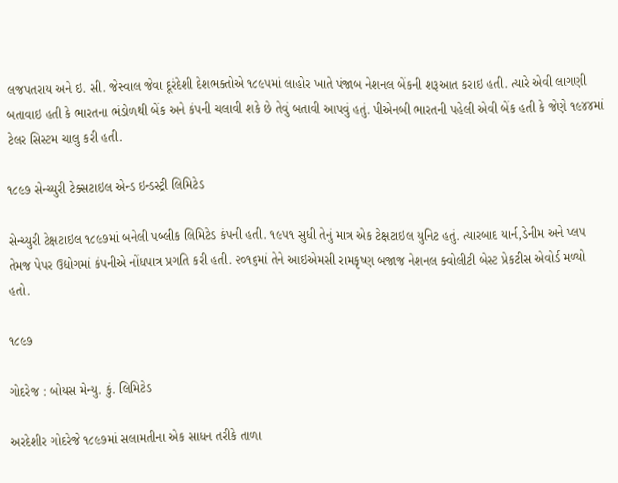લજપતરાય અને ઇ. સી. જેસ્વાલ જેવા દૂરંદેશી દેશભક્તોએ ૧૮૯૫માં લાહોર ખાતે પંજાબ નેશનલ બેંકની શરૂઆત કરાઇ હતી. ત્યારે એવી લાગણી બતાવાઇ હતી કે ભારતના ભંડોળથી બેંક અને કંપની ચલાવી શકે છે તેવું બતાવી આપવું હતું. પીએનબી ભારતની પહેલી એવી બેંક હતી કે જેણે ૧૯૪૪માં ટેલર સિસ્ટમ ચાલુ કરી હતી.

૧૮૯૭ સેન્ચ્યુરી ટેક્સટાઇલ એન્ડ ઇન્ડસ્ટ્રી લિમિટેડ

સેન્ચ્યુરી ટેક્ષટાઇલ ૧૮૯૭માં બનેલી પબ્લીક લિમિટેડ કંપની હતી. ૧૯૫૧ સુધી તેનું માત્ર એક ટેક્ષટાઇલ યુનિટ હતું. ત્યારબાદ યાર્ન,ડેનીમ અને પ્લપ તેમજ પેપર ઉદ્યોગમાં કંપનીએ નોંધપાત્ર પ્રગતિ કરી હતી. ૨૦૧૬માં તેને આઇએમસી રામકૃષ્ણ બજાજ નેશનલ ક્વોલીટી બેસ્ટ પ્રેકટીસ એવોર્ડ મળ્યો હતો.

૧૮૯૭

ગોદરેજ : બોયસ મેન્યુ. કું. લિમિટેડ

અરદેશીર ગોદરેજે ૧૮૯૭માં સલામતીના એક સાધન તરીકે તાળા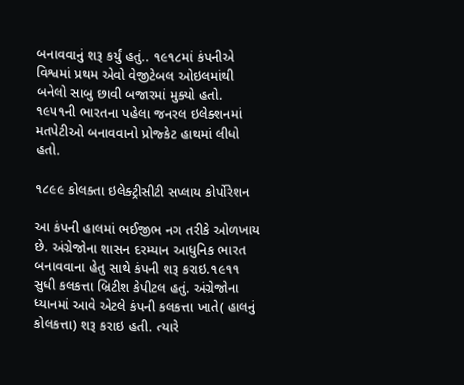બનાવવાનું શરૂ કર્યું હતું.. ૧૯૧૮માં કંપનીએ વિશ્વમાં પ્રથમ એવો વેજીટેબલ ઓઇલમાંથી બનેલો સાબુ છાવી બજારમાં મુક્યો હતો. ૧૯૫૧ની ભારતના પહેલા જનરલ ઇલેક્શનમાં મતપેટીઓ બનાવવાનો પ્રોજ્કેટ હાથમાં લીધો હતો.

૧૮૯૯ કોલક્તા ઇલેક્ટ્રીસીટી સપ્લાય કોર્પોરેશન

આ કંપની હાલમાં ભઈજીભ નગ તરીકે ઓળખાય છે. અંગ્રેજોના શાસન દરમ્યાન આધુનિક ભારત બનાવવાના હેતુ સાથે કંપની શરૂ કરાઇ.૧૯૧૧ સુધી કલકત્તા બ્રિટીશ કેપીટલ હતું. અંગ્રેજોના ધ્યાનમાં આવે એટલે કંપની કલકત્તા ખાતે( હાલનું કોલકત્તા) શરૂ કરાઇ હતી. ત્યારે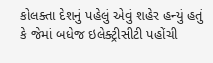કોલક્તા દેશનું પહેલું એવું શહેર હન્યું હતું કે જેમાં બધેજ ઇલેક્ટ્રીસીટી પહોંચી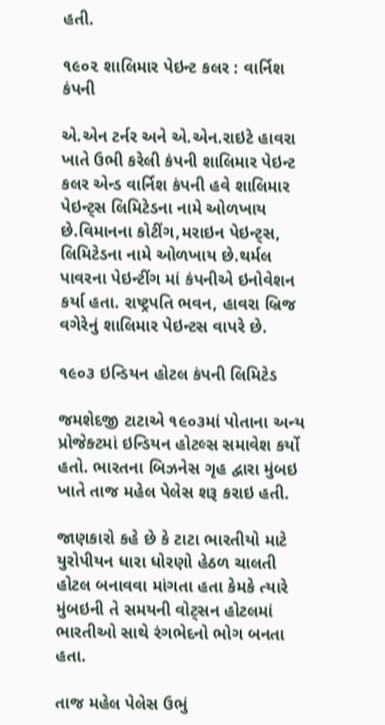હતી.

૧૯૦૨ શાલિમાર પેઇન્ટ કલર : વાર્નિશ કંપની

એ.એન ટર્નર અને એ.એન.રાઇટે હાવરા ખાતે ઉભી કરેલી કંપની શાલિમાર પેઇન્ટ કલર એન્ડ વાર્નિશ કંપની હવે શાલિમાર પેઇન્ટ્સ લિમિટેડના નામે ઓળખાય છે.વિમાનના કોટીંગ,મરાઇન પેઇન્ટ્સ, લિમિટેડના નામે ઓળખાય છે.થર્મલ પાવરના પેઇન્ટીંગ માં કંપનીએ ઇનોવેશન કર્યા હતા. રાષ્ટ્રપતિ ભવન, હાવરા બ્રિજ વગેરેનું શાલિમાર પેઇન્ટસ વાપરે છે.

૧૯૦૩ ઇન્ડિયન હોટલ કંપની લિમિટેડ

જમશેદજી ટાટાએ ૧૯૦૩માં પોતાના અન્ય પ્રોજેક્ટમાં ઇન્ડિયન હોટલ્સ સમાવેશ કર્યો હતો. ભારતના બિઝનેસ ગૃહ દ્વારા મુંબઇ ખાતે તાજ મહેલ પેલેસ શરૂ કરાઇ હતી.

જાણકારો કહે છે કે ટાટા ભારતીયો માટે યુરોપીયન ધારા ધોરણો હેઠળ ચાલતી હોટલ બનાવવા માંગતા હતા કેમકે ત્યારે મુંબઇની તે સમયની વોટ્સન હોટલમાં ભારતીઓ સાથે રંગભેદનો ભોગ બનતા હતા.

તાજ મહેલ પેલેસ ઉભું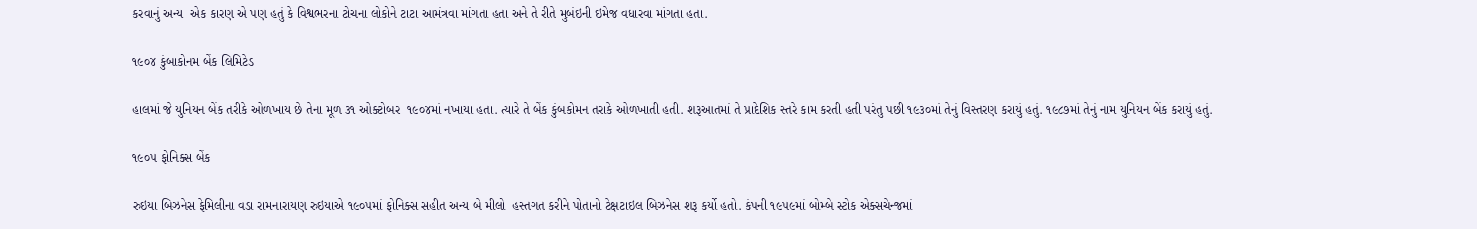કરવાનું અન્ય  એક કારણ એ પણ હતું કે વિશ્વભરના ટોચના લોકોને ટાટા આમંત્રવા માંગતા હતા અને તે રીતે મુબંઇની ઇમેજ વધારવા માંગતા હતા.

૧૯૦૪ કુંબાકોનમ બેંક લિમિટેડ

હાલમાં જે યુનિયન બેંક તરીકે ઓળખાય છે તેના મૂળ ૩૧ ઓક્ટોબર  ૧૯૦૪માં નખાયા હતા. ત્યારે તે બેંક કુંબકોમન તરાકે ઓળખાતી હતી. શરૂઆતમાં તે પ્રાદેશિક સ્તરે કામ કરતી હતી પરંતુ પછી ૧૯૩૦માં તેનું વિસ્તરણ કરાયું હતું. ૧૯૮૭માં તેનું નામ યુનિયન બેંક કરાયું હતું.

૧૯૦૫ ફોનિક્સ બેંક

રુઇયા બિઝનેસ ફેમિલીના વડા રામનારાયણ રુઇયાએ ૧૯૦૫માં ફોનિક્સ સહીત અન્ય બે મીલો  હસ્તગત કરીને પોતાનો ટેક્ષટાઇલ બિઝનેસ શરૂ કર્યો હતો. કંપની ૧૯૫૯માં બોમ્બે સ્ટોક એક્સચેન્જમાં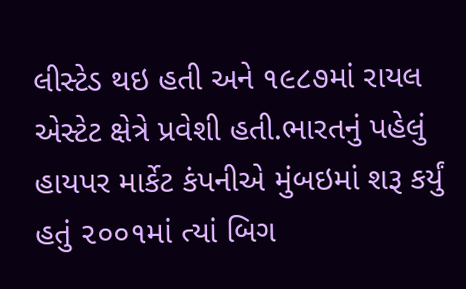લીસ્ટેડ થઇ હતી અને ૧૯૮૭માં રાયલ એસ્ટેટ ક્ષેત્રે પ્રવેશી હતી.ભારતનું પહેલું હાયપર માર્કેટ કંપનીએ મુંબઇમાં શરૂ કર્યું હતું ૨૦૦૧માં ત્યાં બિગ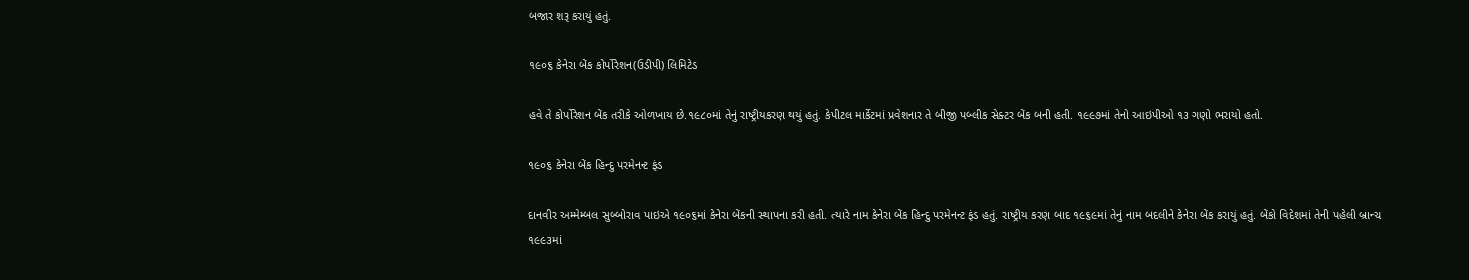બજાર શરૂ કરાયું હતું.

૧૯૦૬ કેનેરા બેંક કોર્પોરેશન(ઉડીપી) લિમિટેડ

હવે તે કોર્પોરેશન બેંક તરીકે ઓળખાય છે.૧૯૮૦માં તેનું રાષ્ટ્રીયકરણ થયું હતું. કેપીટલ માર્કેટમાં પ્રવેશનાર તે બીજી પબ્લીક સેક્ટર બેંક બની હતી. ૧૯૯૭માં તેનો આઇપીઓ ૧૩ ગણો ભરાયો હતો.

૧૯૦૬ કેનેરા બેંક હિન્દુ પરમેનન્ટ ફંડ

દાનવીર અમ્મેમ્બલ સુબ્બોરાવ પાઇએ ૧૯૦૬માં કેનેરા બેંકની સ્થાપના કરી હતી. ત્યારે નામ કેનેરા બેંક હિન્દુ પરમેનન્ટ ફંડ હતું. રાષ્ટ્રીય કરણ બાદ ૧૯૬૯માં તેનું નામ બદલીને કેનેરા બેંક કરાયું હતું. બેંકો વિદેશમાં તેની પહેલી બ્રાન્ચ ૧૯૯૩માં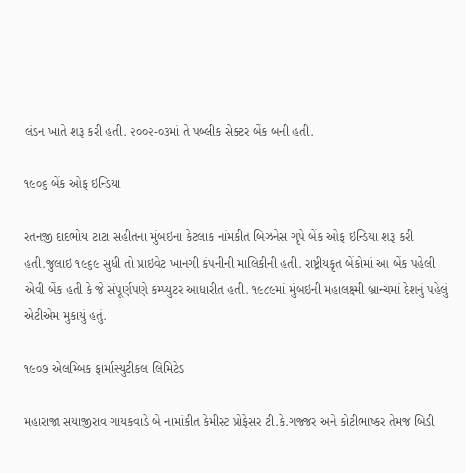લંડન ખાતે શરૂ કરી હતી. ૨૦૦૨-૦૩માં તે પબ્લીક સેક્ટર બેંક બની હતી.

૧૯૦૬ બેંક ઓફ ઇન્ડિયા

રતનજી દાદભોય ટાટા સહીતના મુંબઇના કેટલાક નાંમકીત બિઝનેસ ગૃપે બેંક ઓફ ઇન્ડિયા શરૂ કરી હતી.જુલાઇ ૧૯૬૯ સુધી તો પ્રાઇવેટ ખાનગી કંપનીની માલિકીની હતી. રાષ્ટ્રીયકૃત બેંકોમાં આ બેંક પહેલી એવી બેંક હતી કે જે સંપૂર્ણપણે કમ્પ્યુટર આધારીત હતી. ૧૯૮૯માં મુંબઇની મહાલક્ષ્મી બ્રાન્ચમાં દેશનું પહેલું એટીએમ મુકાયું હતું.

૧૯૦૭ એલમ્બિક ફાર્માસ્યુટીકલ લિમિટેડ

મહારાજા સયાજીરાવ ગાયકવાડે બે નામાંકીત કેમીસ્ટ પ્રોફેસર ટી.કે.ગજ્જર અને કોટીભાષ્કર તેમજ બિડી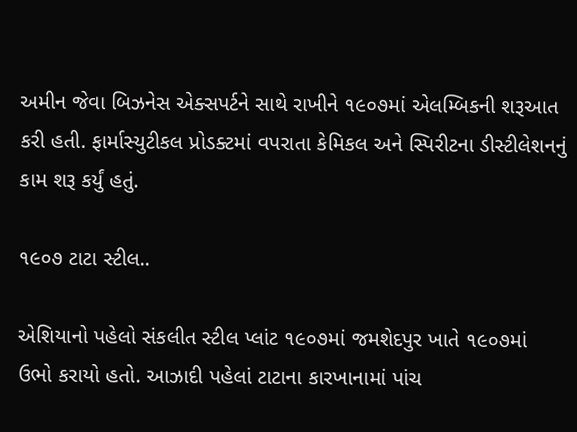અમીન જેવા બિઝનેસ એક્સપર્ટને સાથે રાખીને ૧૯૦૭માં એલમ્બિકની શરૂઆત કરી હતી. ફાર્માસ્યુટીકલ પ્રોડક્ટમાં વપરાતા કેમિકલ અને સ્પિરીટના ડીસ્ટીલેશનનું કામ શરૂ કર્યું હતું.

૧૯૦૭ ટાટા સ્ટીલ..

એશિયાનો પહેલો સંકલીત સ્ટીલ પ્લાંટ ૧૯૦૭માં જમશેદપુર ખાતે ૧૯૦૭માં  ઉભો કરાયો હતો. આઝાદી પહેલાં ટાટાના કારખાનામાં પાંચ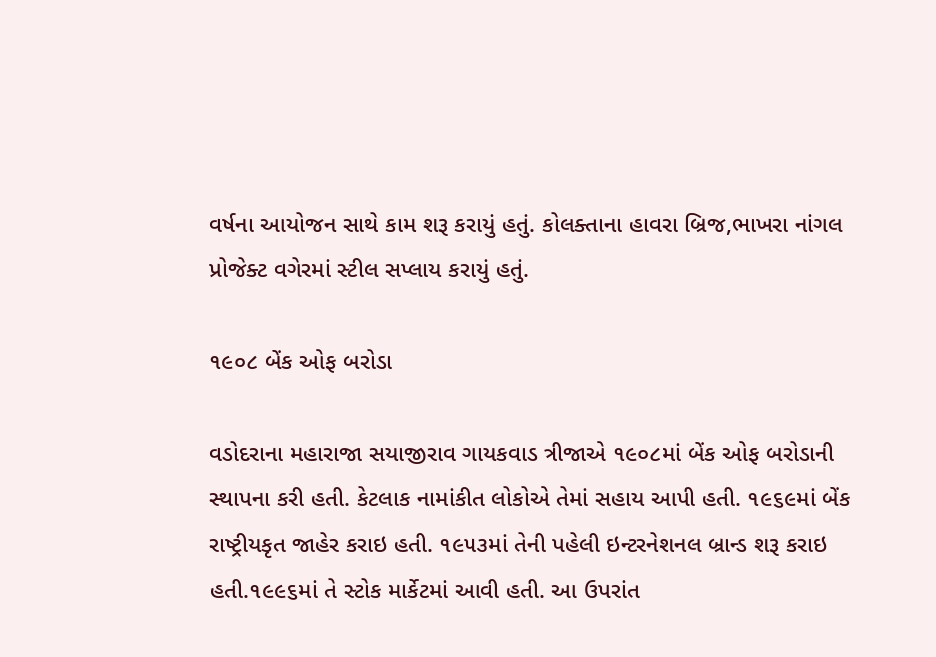વર્ષના આયોજન સાથે કામ શરૂ કરાયું હતું. કોલક્તાના હાવરા બ્રિજ,ભાખરા નાંગલ પ્રોજેક્ટ વગેરમાં સ્ટીલ સપ્લાય કરાયું હતું.

૧૯૦૮ બેંક ઓફ બરોડા

વડોદરાના મહારાજા સયાજીરાવ ગાયકવાડ ત્રીજાએ ૧૯૦૮માં બેંક ઓફ બરોડાની સ્થાપના કરી હતી. કેટલાક નામાંકીત લોકોએ તેમાં સહાય આપી હતી. ૧૯૬૯માં બેંક રાષ્ટ્રીયકૃત જાહેર કરાઇ હતી. ૧૯૫૩માં તેની પહેલી ઇન્ટરનેશનલ બ્રાન્ડ શરૂ કરાઇ હતી.૧૯૯૬માં તે સ્ટોક માર્કેટમાં આવી હતી. આ ઉપરાંત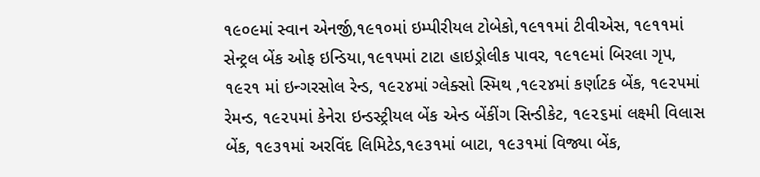૧૯૦૯માં સ્વાન એનર્જી,૧૯૧૦માં ઇમ્પીરીયલ ટોબેકો,૧૯૧૧માં ટીવીએસ, ૧૯૧૧માં સેન્ટ્રલ બેંક ઓફ ઇન્ડિયા,૧૯૧૫માં ટાટા હાઇડ્રોલીક પાવર, ૧૯૧૯માં બિરલા ગૃપ, ૧૯૨૧ માં ઇન્ગરસોલ રેન્ડ, ૧૯૨૪માં ગ્લેક્સો સ્મિથ ,૧૯૨૪માં કર્ણાટક બેંક, ૧૯૨૫માં રેમન્ડ, ૧૯૨૫માં કેનેરા ઇન્ડસ્ટ્રીયલ બેંક એન્ડ બેંકીંગ સિન્ડીકેટ, ૧૯૨૬માં લક્ષ્મી વિલાસ બેંક, ૧૯૩૧માં અરવિંદ લિમિટેડ,૧૯૩૧માં બાટા, ૧૯૩૧માં વિજ્યા બેંક,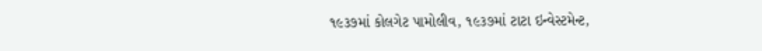૧૯૩૭માં કોલગેટ પામોલીવ, ૧૯૩૭માં ટાટા ઇન્વેસ્ટમેન્ટ,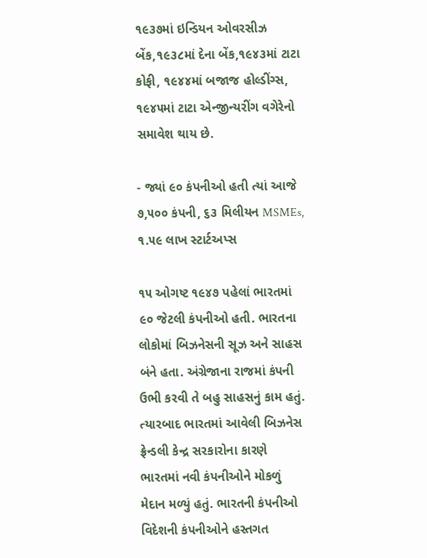૧૯૩૭માં ઇન્ડિયન ઓવરસીઝ બેંક,૧૯૩૮માં દેના બેંક,૧૯૪૩માં ટાટા કોફી, ૧૯૪૪માં બજાજ હોલ્ડીંગ્સ, ૧૯૪૫માં ટાટા એન્જીન્યરીંગ વગેરેનો સમાવેશ થાય છે.

- જ્યાં ૯૦ કંપનીઓ હતી ત્યાં આજે ૭,૫૦૦ કંપની, ૬૩ મિલીયન MSMEs, ૧.૫૯ લાખ સ્ટાર્ટઅપ્સ

૧૫ ઓગષ્ટ ૧૯૪૭ પહેલાં ભારતમાં ૯૦ જેટલી કંપનીઓ હતી. ભારતના લોકોમાં બિઝનેસની સૂઝ અને સાહસ બંને હતા. અંગ્રેજાના રાજમાં કંપની ઉભી કરવી તે બહુ સાહસનું કામ હતું. ત્યારબાદ ભારતમાં આવેલી બિઝનેસ ફ્રેન્ડલી કેન્દ્ર સરકારોના કારણે ભારતમાં નવી કંપનીઓને મોકળું મેદાન મળ્યું હતું. ભારતની કંપનીઓ વિદેશની કંપનીઓને હસ્તગત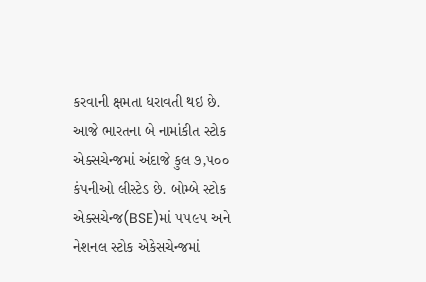કરવાની ક્ષમતા ધરાવતી થઇ છે. આજે ભારતના બે નામાંકીત સ્ટોક એક્સચેન્જમાં અંદાજે કુલ ૭,૫૦૦ કંપનીઓ લીસ્ટેડ છે. બોમ્બે સ્ટોક એક્સચેન્જ(BSE)માં ૫૫૯૫ અને નેશનલ સ્ટોક એકેસચેન્જમાં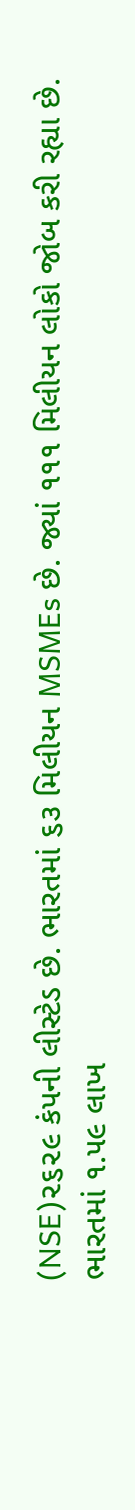(NSE)૨૬૨૯ કંપની લીસ્ટેડ છે. ભારતમાં ૬૩ મિલીયન MSMEs છે. જ્યાં ૧૧૧ મિલીયન લોકો જોબ કરી રહ્યા છે. ભારતમાં ૧.૫૯ લાખ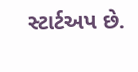સ્ટાર્ટઅપ છે.